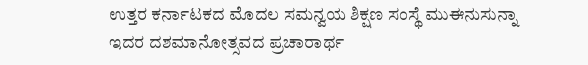ಉತ್ತರ ಕರ್ನಾಟಕದ ಮೊದಲ ಸಮನ್ವಯ ಶಿಕ್ಷಣ ಸಂಸ್ಥೆ ಮುಈನುಸುನ್ನಾ ಇದರ ದಶಮಾನೋತ್ಸವದ ಪ್ರಚಾರಾರ್ಥ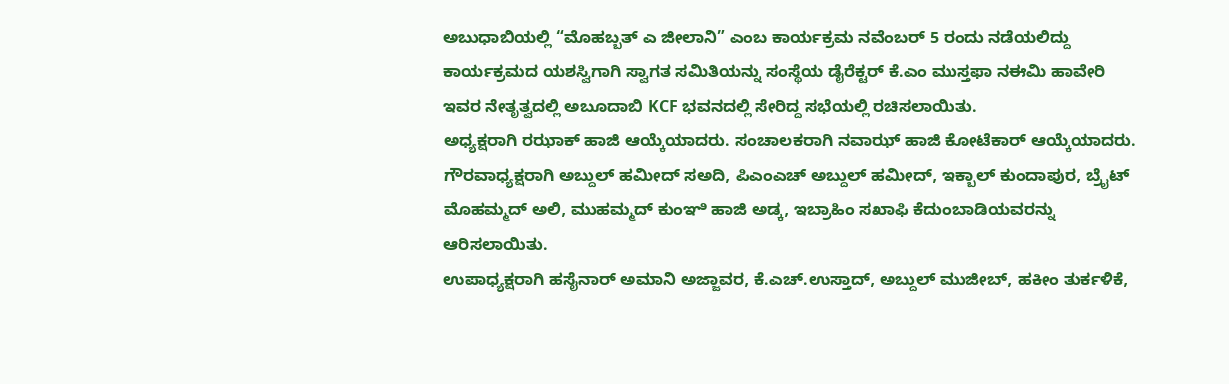ಅಬುಧಾಬಿಯಲ್ಲಿ “ಮೊಹಬ್ಬತ್ ಎ ಜೀಲಾನಿ” ಎಂಬ ಕಾರ್ಯಕ್ರಮ ನವೆಂಬರ್ 5 ರಂದು ನಡೆಯಲಿದ್ದು ಕಾರ್ಯಕ್ರಮದ ಯಶಸ್ವಿಗಾಗಿ ಸ್ವಾಗತ ಸಮಿತಿಯನ್ನು ಸಂಸ್ಥೆಯ ಡೈರೆಕ್ಟರ್ ಕೆ.ಎಂ ಮುಸ್ತಫಾ ನಈಮಿ ಹಾವೇರಿ ಇವರ ನೇತೃತ್ವದಲ್ಲಿ ಅಬೂದಾಬಿ KCF ಭವನದಲ್ಲಿ ಸೇರಿದ್ದ ಸಭೆಯಲ್ಲಿ ರಚಿಸಲಾಯಿತು.
ಅಧ್ಯಕ್ಷರಾಗಿ ರಝಾಕ್ ಹಾಜಿ ಆಯ್ಕೆಯಾದರು. ಸಂಚಾಲಕರಾಗಿ ನವಾಝ್ ಹಾಜಿ ಕೋಟೆಕಾರ್ ಆಯ್ಕೆಯಾದರು.
ಗೌರವಾಧ್ಯಕ್ಷರಾಗಿ ಅಬ್ದುಲ್ ಹಮೀದ್ ಸಅದಿ, ಪಿಎಂಎಚ್ ಅಬ್ದುಲ್ ಹಮೀದ್, ಇಕ್ಬಾಲ್ ಕುಂದಾಪುರ, ಬ್ರೈಟ್ ಮೊಹಮ್ಮದ್ ಅಲಿ, ಮುಹಮ್ಮದ್ ಕುಂಞಿ ಹಾಜಿ ಅಡ್ಕ, ಇಬ್ರಾಹಿಂ ಸಖಾಫಿ ಕೆದುಂಬಾಡಿಯವರನ್ನು ಆರಿಸಲಾಯಿತು.
ಉಪಾಧ್ಯಕ್ಷರಾಗಿ ಹಸೈನಾರ್ ಅಮಾನಿ ಅಜ್ಜಾವರ, ಕೆ.ಎಚ್.ಉಸ್ತಾದ್, ಅಬ್ದುಲ್ ಮುಜೀಬ್, ಹಕೀಂ ತುರ್ಕಳಿಕೆ,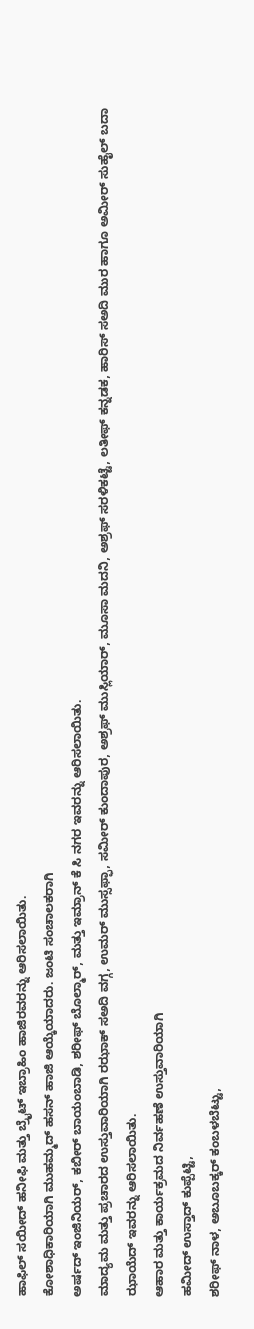ಹಾಫಿಲ್ ಸಯೀದ್ ಹನೀಫಿ ಮತ್ತು ಬ್ರೈಟ್ ಇಬ್ರಾಹಿಂ ಹಾಜಿರವರನ್ನು ಆರಿಸಲಾಯಿತು.
ಕೋಶಾಧಿಕಾರಿಯಾಗಿ ಮುಹಮ್ಮದ್ ಹಸನ್ ಹಾಜಿ ಆಯ್ಕೆಯಾದರು. ಜಂಟಿ ಸಂಚಾಲಕರಾಗಿ
ಅರ್ಷದ್ ಇಂಜಿನಿಯರ್, ಕಬೀರ್ ಬಾಯಂಬಾಡಿ, ಶರೀಫ್ ಬೊಲ್ಮಾರ್, ಮತ್ತು ಇಮ್ರಾನ್ ಕೆ ಸಿ ನಗರ ಇವರನ್ನು ಆರಿಸಲಾಯಿತು.
ಮಾದ್ಯಮ ಮತ್ತು ಪ್ರಚಾರದ ಉಸ್ತುವಾರಿಯಾಗಿ ರಝಾಕ್ ಸಅದಿ ವಗ್ಗ, ಉಮರ್ ಮುಸ್ಸಫ್ಫಾ, ಸಮೀರ್ ಕುಂದಾಪುರ, ಅಶ್ರಫ್ ಮುಸ್ಲಿಯಾರ್, ಮೂಸಾ ಮದನಿ, ಅಶ್ರಫ್ ಸರಳಿಕಟ್ಟೆ, ಲತೀಫ್ ಕನ್ನಡಕ, ಹಾರಿಸ್ ಸಅದಿ ಮುರ ಹಾಗೂ ಅಮೀರ್ ಸುಹೈಲ್ ಬದಾ ಝಾಯೆದ್ ಇವರನ್ನು ಆರಿಸಲಾಯಿತು.
ಆಹಾರ ಮತ್ತು ಕಾರ್ಯಕ್ರಮದ ನಿರ್ವಹಣೆ ಉಸ್ತುವಾರಿಯಾಗಿ
ಹಮೀದ್ ಉಸ್ತಾದ್ ಕುಪ್ಪೆಟ್ಟಿ,
ಶರೀಫ್ ನಾಳ, ಅಬೂಬಕ್ಕರ್ ಕಂಬಳಬೆಟ್ಟು,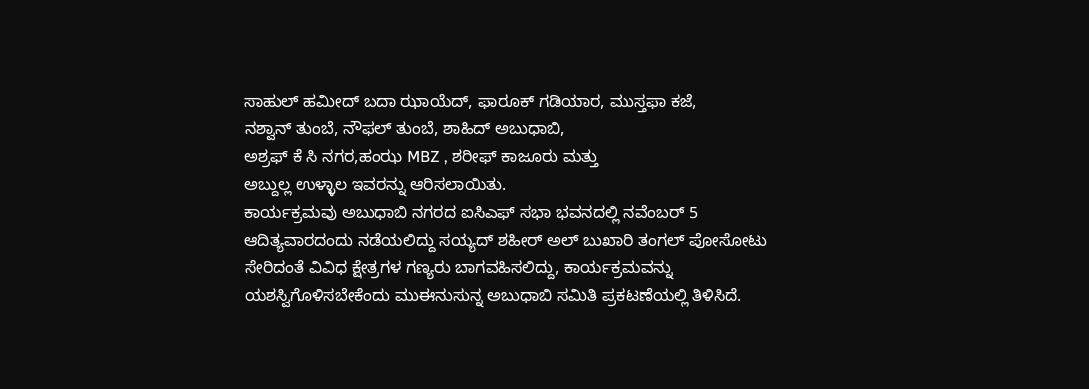ಸಾಹುಲ್ ಹಮೀದ್ ಬದಾ ಝಾಯೆದ್, ಫಾರೂಕ್ ಗಡಿಯಾರ, ಮುಸ್ತಫಾ ಕಜೆ,
ನಶ್ವಾನ್ ತುಂಬೆ, ನೌಫಲ್ ತುಂಬೆ, ಶಾಹಿದ್ ಅಬುಧಾಬಿ,
ಅಶ್ರಫ್ ಕೆ ಸಿ ನಗರ,ಹಂಝ MBZ , ಶರೀಫ್ ಕಾಜೂರು ಮತ್ತು
ಅಬ್ದುಲ್ಲ ಉಳ್ಳಾಲ ಇವರನ್ನು ಆರಿಸಲಾಯಿತು.
ಕಾರ್ಯಕ್ರಮವು ಅಬುಧಾಬಿ ನಗರದ ಐಸಿಎಫ್ ಸಭಾ ಭವನದಲ್ಲಿ ನವೆಂಬರ್ 5 ಆದಿತ್ಯವಾರದಂದು ನಡೆಯಲಿದ್ದು ಸಯ್ಯದ್ ಶಹೀರ್ ಅಲ್ ಬುಖಾರಿ ತಂಗಲ್ ಪೋಸೋಟು ಸೇರಿದಂತೆ ವಿವಿಧ ಕ್ಷೇತ್ರಗಳ ಗಣ್ಯರು ಬಾಗವಹಿಸಲಿದ್ದು, ಕಾರ್ಯಕ್ರಮವನ್ನು ಯಶಸ್ವಿಗೊಳಿಸಬೇಕೆಂದು ಮುಈನುಸುನ್ನ ಅಬುಧಾಬಿ ಸಮಿತಿ ಪ್ರಕಟಣೆಯಲ್ಲಿ ತಿಳಿಸಿದೆ.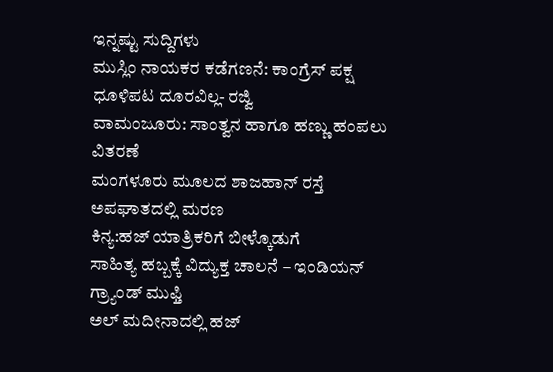ಇನ್ನಷ್ಟು ಸುದ್ದಿಗಳು
ಮುಸ್ಲಿಂ ನಾಯಕರ ಕಡೆಗಣನೆ: ಕಾಂಗ್ರೆಸ್ ಪಕ್ಷ ಧೂಳಿಪಟ ದೂರವಿಲ್ಲ- ರಜ್ವಿ
ವಾಮಂಜೂರು: ಸಾಂತ್ವನ ಹಾಗೂ ಹಣ್ಣು ಹಂಪಲು ವಿತರಣೆ
ಮಂಗಳೂರು ಮೂಲದ ಶಾಜಹಾನ್ ರಸ್ತೆ ಅಪಘಾತದಲ್ಲಿ ಮರಣ
ಕಿನ್ಯ:ಹಜ್ ಯಾತ್ರಿಕರಿಗೆ ಬೀಳ್ಕೊಡುಗೆ
ಸಾಹಿತ್ಯ ಹಬ್ಬಕ್ಕೆ ವಿದ್ಯುಕ್ತ ಚಾಲನೆ – ಇಂಡಿಯನ್ ಗ್ರ್ಯಾಂಡ್ ಮುಫ್ತಿ
ಅಲ್ ಮದೀನಾದಲ್ಲಿ ಹಜ್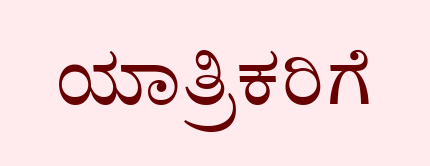ಯಾತ್ರಿಕರಿಗೆ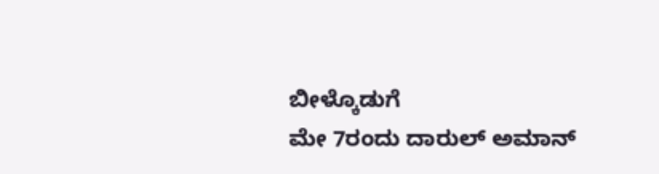ಬೀಳ್ಕೊಡುಗೆ
ಮೇ 7ರಂದು ದಾರುಲ್ ಅಮಾನ್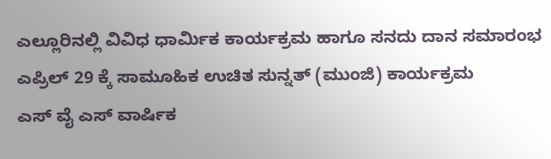ಎಲ್ಲೂರಿನಲ್ಲಿ ವಿವಿಧ ಧಾರ್ಮಿಕ ಕಾರ್ಯಕ್ರಮ ಹಾಗೂ ಸನದು ದಾನ ಸಮಾರಂಭ
ಎಪ್ರಿಲ್ 29 ಕ್ಕೆ ಸಾಮೂಹಿಕ ಉಚಿತ ಸುನ್ನತ್ (ಮುಂಜಿ) ಕಾರ್ಯಕ್ರಮ
ಎಸ್ ವೈ ಎಸ್ ವಾರ್ಷಿಕ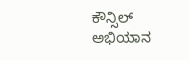ಕೌನ್ಸಿಲ್ ಅಭಿಯಾನ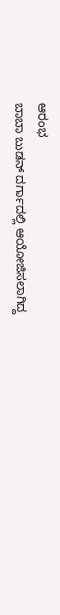ಆರಂಭ
ಬಾಬಾ ಬುಡನ್ ದರ್ಗಾದಲ್ಲಿ ಆಯೋಜಿಸಲಾಗಿದ್ದ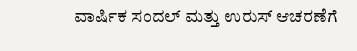ವಾರ್ಷಿಕ ಸಂದಲ್ ಮತ್ತು ಉರುಸ್ ಆಚರಣೆಗೆ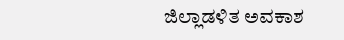ಜಿಲ್ಲಾಡಳಿತ ಅವಕಾಶ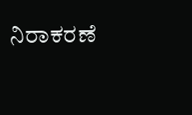ನಿರಾಕರಣೆ